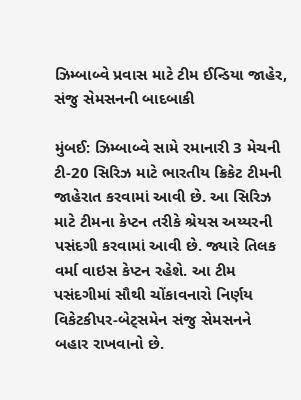ઝિમ્બાબ્વે પ્રવાસ માટે ટીમ ઈન્ડિયા જાહેર, સંજુ સેમસનની બાદબાકી

મુંબઈ: ઝિમ્બાબ્વે સામે રમાનારી 3 મેચની ટી-20 સિરિઝ માટે ભારતીય ક્રિકેટ ટીમની જાહેરાત કરવામાં આવી છે. આ સિરિઝ માટે ટીમના કેપ્ટન તરીકે શ્રેયસ અય્યરની પસંદગી કરવામાં આવી છે. જ્યારે તિલક વર્મા વાઇસ કેપ્ટન રહેશે. આ ટીમ પસંદગીમાં સૌથી ચોંકાવનારો નિર્ણય વિકેટકીપર-બેટ્સમેન સંજુ સેમસનને બહાર રાખવાનો છે.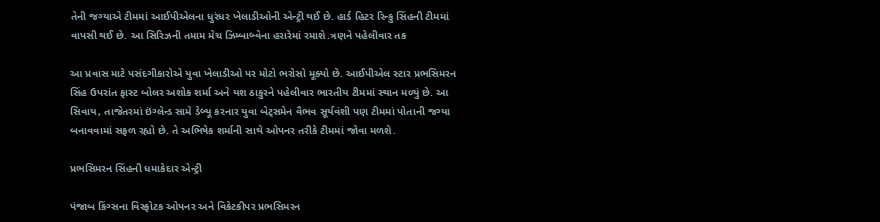તેની જગ્યાએ ટીમમાં આઈપીએલના ધુરંધર ખેલાડીઓની એન્ટ્રી થઈ છે. હાર્ડ હિટર રિન્કુ સિંહની ટીમમાં વાપસી થઈ છે. આ સિરિઝની તમામ મેચ ઝિમ્બાબ્વેના હરારેમાં રમાશે.ત્રણને પહેલીવાર તક

આ પ્રવાસ માટે પસંદગીકારોએ યુવા ખેલાડીઓ પર મોટો ભરોસો મૂક્યો છે. આઈપીએલ સ્ટાર પ્રભસિમરન સિંહ ઉપરાંત ફાસ્ટ બોલર અશોક શર્મા અને યશ ઠાકુરને પહેલીવાર ભારતીય ટીમમાં સ્થાન મળ્યું છે. આ સિવાય, તાજેતરમાં ઇંગ્લેન્ડ સામે ડેબ્યૂ કરનાર યુવા બેટ્સમેન વૈભવ સૂર્યવંશી પણ ટીમમાં પોતાની જગ્યા બનાવવામાં સફળ રહ્યો છે. તે અભિષેક શર્માની સાથે ઓપનર તરીકે ટીમમાં જોવા મળશે.

પ્રભસિમરન સિંહની ધમાકેદાર એન્ટ્રી

પંજાબ કિંગ્સના વિસ્ફોટક ઓપનર અને વિકેટકીપર પ્રભસિમરન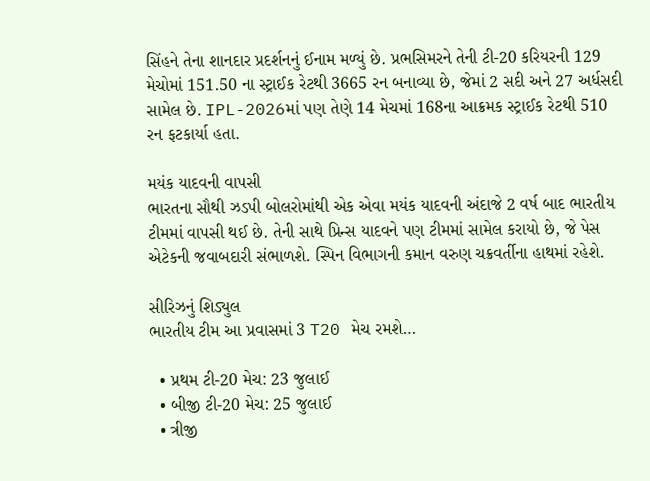સિંહને તેના શાનદાર પ્રદર્શનનું ઈનામ મળ્યું છે. પ્રભસિમરને તેની ટી-20 કરિયરની 129 મેચોમાં 151.50 ના સ્ટ્રાઈક રેટથી 3665 રન બનાવ્યા છે, જેમાં 2 સદી અને 27 અર્ધસદી સામેલ છે. IPL-2026માં પણ તેણે 14 મેચમાં 168ના આક્રમક સ્ટ્રાઈક રેટથી 510 રન ફટકાર્યા હતા.

મયંક યાદવની વાપસી
ભારતના સૌથી ઝડપી બોલરોમાંથી એક એવા મયંક યાદવની અંદાજે 2 વર્ષ બાદ ભારતીય ટીમમાં વાપસી થઈ છે. તેની સાથે પ્રિન્સ યાદવને પણ ટીમમાં સામેલ કરાયો છે, જે પેસ એટેકની જવાબદારી સંભાળશે. સ્પિન વિભાગની કમાન વરુણ ચક્રવર્તીના હાથમાં રહેશે.

સીરિઝનું શિડ્યુલ
ભારતીય ટીમ આ પ્રવાસમાં 3 T20 મેચ રમશે…

  • પ્રથમ ટી-20 મેચ: 23 જુલાઈ
  • બીજી ટી-20 મેચ: 25 જુલાઈ
  • ત્રીજી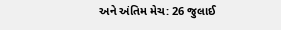અને અંતિમ મેચ: 26 જુલાઈ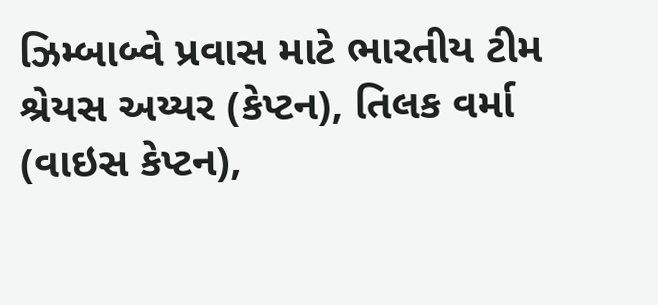ઝિમ્બાબ્વે પ્રવાસ માટે ભારતીય ટીમ
શ્રેયસ અય્યર (કેપ્ટન), તિલક વર્મા (વાઇસ કેપ્ટન),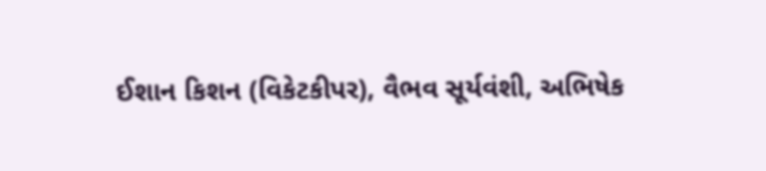ઈશાન કિશન (વિકેટકીપર), વૈભવ સૂર્યવંશી, અભિષેક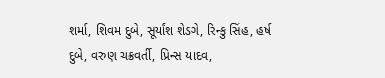શર્મા, શિવમ દુબે, સૂર્યાંશ શેડગે, રિન્કુ સિંહ, હર્ષ દુબે, વરુણ ચક્રવર્તી, પ્રિન્સ યાદવ,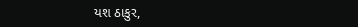યશ ઠાકુર,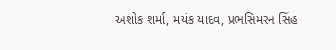અશોક શર્મા, મયંક યાદવ, પ્રભસિમરન સિંહ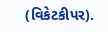(વિકેટકીપર).